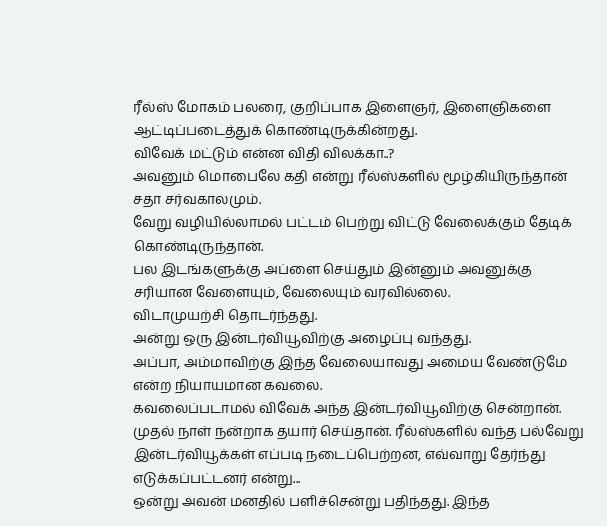ரீல்ஸ் மோகம் பலரை, குறிப்பாக இளைஞர், இளைஞிகளை ஆட்டிப்படைத்துக் கொண்டிருக்கின்றது.
விவேக் மட்டும் என்ன விதி விலக்கா..?
அவனும் மொபைலே கதி என்று ரீல்ஸ்களில் மூழ்கியிருந்தான் சதா சர்வகாலமும்.
வேறு வழியில்லாமல் பட்டம் பெற்று விட்டு வேலைக்கும் தேடிக் கொண்டிருந்தான்.
பல இடங்களுக்கு அப்ளை செய்தும் இன்னும் அவனுக்கு சரியான வேளையும், வேலையும் வரவில்லை.
விடாமுயற்சி தொடர்ந்தது.
அன்று ஒரு இன்டர்வியூவிற்கு அழைப்பு வந்தது.
அப்பா, அம்மாவிற்கு இந்த வேலையாவது அமைய வேண்டுமே என்ற நியாயமான கவலை.
கவலைப்படாமல் விவேக் அந்த இன்டர்வியூவிற்கு சென்றான்.
முதல் நாள் நன்றாக தயார் செய்தான். ரீல்ஸ்களில் வந்த பல்வேறு இன்டர்வியூக்கள் எப்படி நடைப்பெற்றன, எவ்வாறு தேர்ந்து எடுக்கப்பட்டனர் என்று...
ஒன்று அவன் மனதில் பளிச்சென்று பதிந்தது. இந்த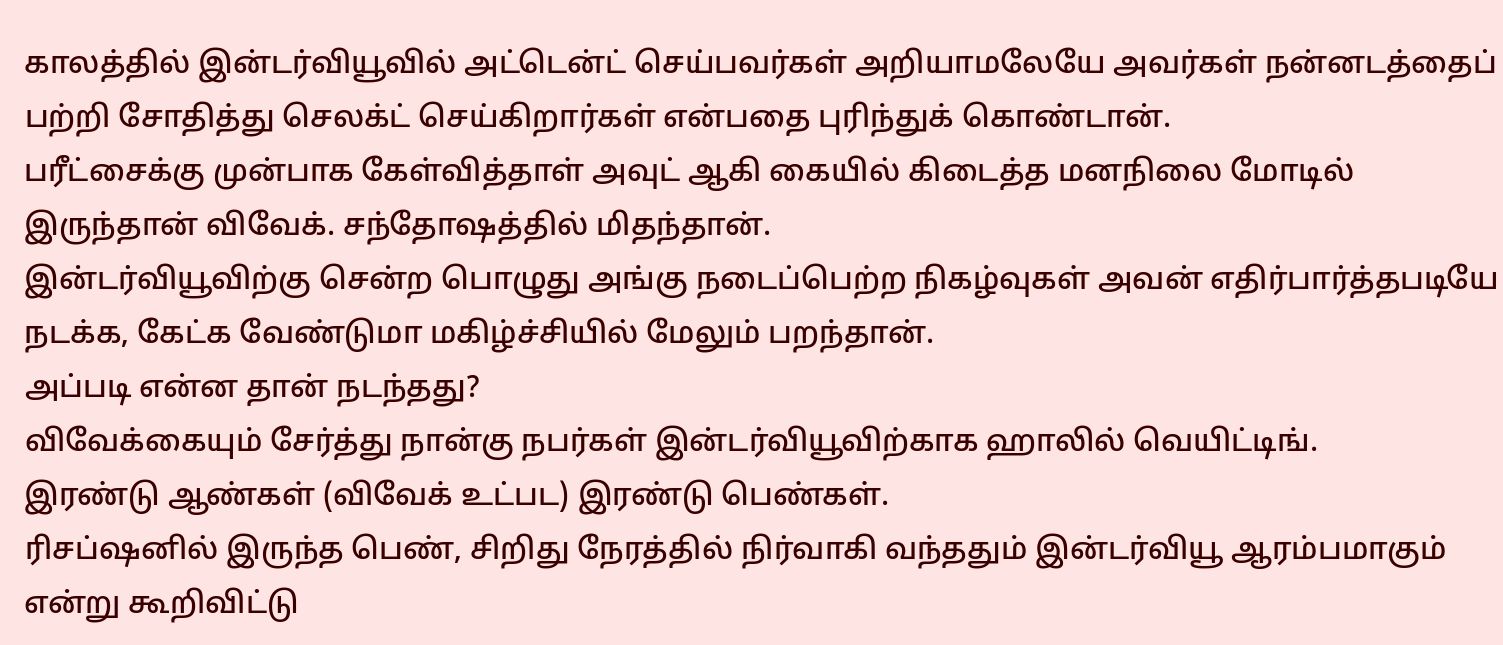காலத்தில் இன்டர்வியூவில் அட்டென்ட் செய்பவர்கள் அறியாமலேயே அவர்கள் நன்னடத்தைப் பற்றி சோதித்து செலக்ட் செய்கிறார்கள் என்பதை புரிந்துக் கொண்டான்.
பரீட்சைக்கு முன்பாக கேள்வித்தாள் அவுட் ஆகி கையில் கிடைத்த மனநிலை மோடில் இருந்தான் விவேக். சந்தோஷத்தில் மிதந்தான்.
இன்டர்வியூவிற்கு சென்ற பொழுது அங்கு நடைப்பெற்ற நிகழ்வுகள் அவன் எதிர்பார்த்தபடியே நடக்க, கேட்க வேண்டுமா மகிழ்ச்சியில் மேலும் பறந்தான்.
அப்படி என்ன தான் நடந்தது?
விவேக்கையும் சேர்த்து நான்கு நபர்கள் இன்டர்வியூவிற்காக ஹாலில் வெயிட்டிங்.
இரண்டு ஆண்கள் (விவேக் உட்பட) இரண்டு பெண்கள்.
ரிசப்ஷனில் இருந்த பெண், சிறிது நேரத்தில் நிர்வாகி வந்ததும் இன்டர்வியூ ஆரம்பமாகும் என்று கூறிவிட்டு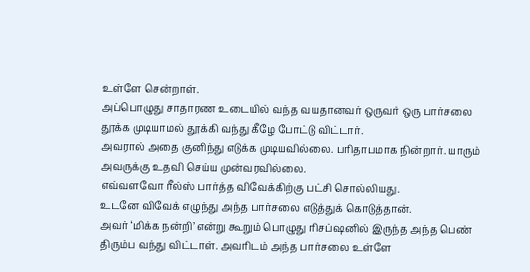உள்ளே சென்றாள்.
அப்பொழுது சாதாரண உடையில் வந்த வயதானவர் ஒருவர் ஒரு பார்சலை தூக்க முடியாமல் தூக்கி வந்து கீழே போட்டு விட்டார்.
அவரால் அதை குனிந்து எடுக்க முடியவில்லை. பரிதாபமாக நின்றார். யாரும் அவருக்கு உதவி செய்ய முன்வரவில்லை.
எவ்வளவோ ரீல்ஸ் பார்த்த விவேக்கிற்கு பட்சி சொல்லியது.
உடனே விவேக் எழுந்து அந்த பார்சலை எடுத்துக் கொடுத்தான்.
அவர் ‘மிக்க நன்றி’ என்று கூறும் பொழுது ரிசப்ஷனில் இருந்த அந்த பெண் திரும்ப வந்து விட்டாள். அவரிடம் அந்த பார்சலை உள்ளே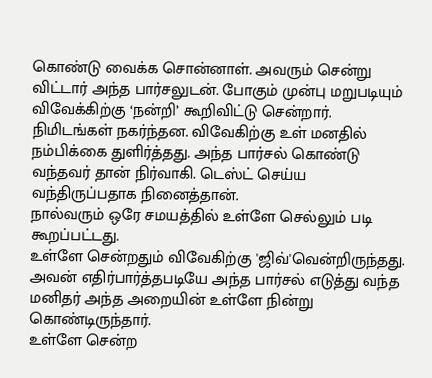கொண்டு வைக்க சொன்னாள். அவரும் சென்று விட்டார் அந்த பார்சலுடன். போகும் முன்பு மறுபடியும் விவேக்கிற்கு ‘நன்றி’ கூறிவிட்டு சென்றார்.
நிமிடங்கள் நகர்ந்தன. விவேகிற்கு உள் மனதில் நம்பிக்கை துளிர்த்தது. அந்த பார்சல் கொண்டு வந்தவர் தான் நிர்வாகி. டெஸ்ட் செய்ய வந்திருப்பதாக நினைத்தான்.
நால்வரும் ஒரே சமயத்தில் உள்ளே செல்லும் படி கூறப்பட்டது.
உள்ளே சென்றதும் விவேகிற்கு 'ஜிவ்'வென்றிருந்தது.
அவன் எதிர்பார்த்தபடியே அந்த பார்சல் எடுத்து வந்த மனிதர் அந்த அறையின் உள்ளே நின்று கொண்டிருந்தார்.
உள்ளே சென்ற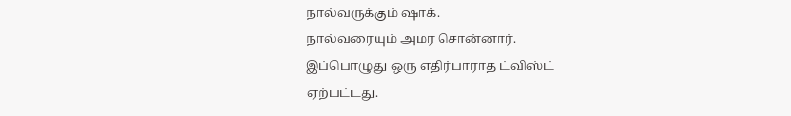நால்வருக்கும் ஷாக்.
நால்வரையும் அமர சொன்னார்.
இப்பொழுது ஒரு எதிர்பாராத ட்விஸ்ட் ஏற்பட்டது.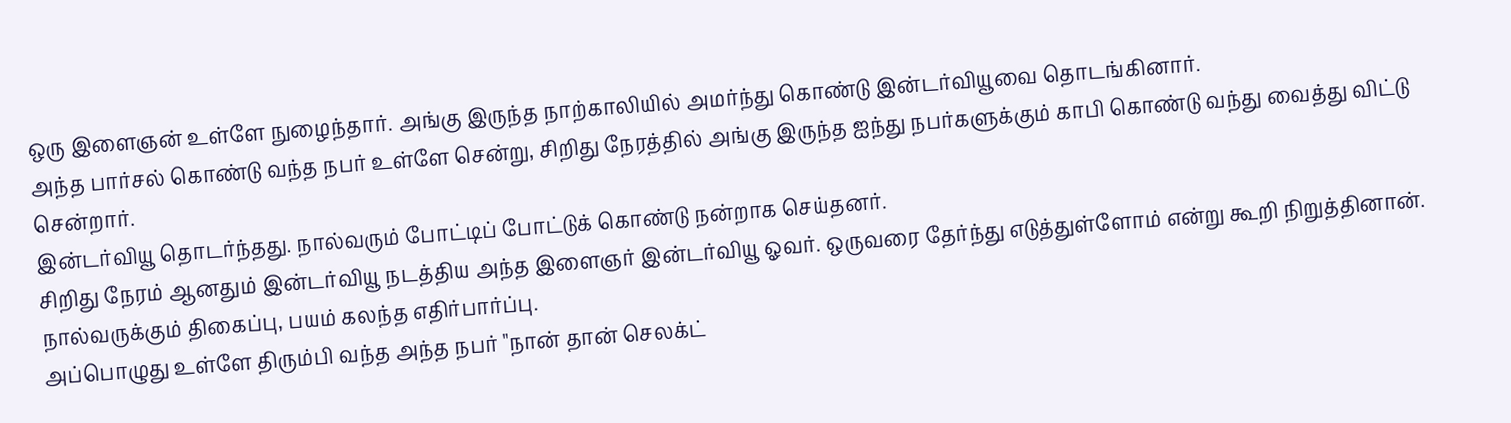ஒரு இளைஞன் உள்ளே நுழைந்தார். அங்கு இருந்த நாற்காலியில் அமர்ந்து கொண்டு இன்டர்வியூவை தொடங்கினார்.
அந்த பார்சல் கொண்டு வந்த நபர் உள்ளே சென்று, சிறிது நேரத்தில் அங்கு இருந்த ஐந்து நபர்களுக்கும் காபி கொண்டு வந்து வைத்து விட்டு சென்றார்.
இன்டர்வியூ தொடர்ந்தது. நால்வரும் போட்டிப் போட்டுக் கொண்டு நன்றாக செய்தனர்.
சிறிது நேரம் ஆனதும் இன்டர்வியூ நடத்திய அந்த இளைஞர் இன்டர்வியூ ஓவர். ஒருவரை தேர்ந்து எடுத்துள்ளோம் என்று கூறி நிறுத்தினான்.
நால்வருக்கும் திகைப்பு, பயம் கலந்த எதிர்பார்ப்பு.
அப்பொழுது உள்ளே திரும்பி வந்த அந்த நபர் "நான் தான் செலக்ட்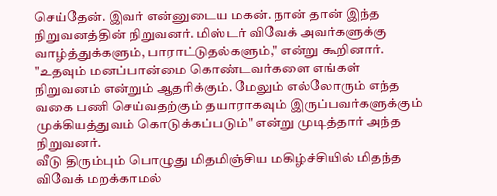செய்தேன். இவர் என்னுடைய மகன். நான் தான் இந்த நிறுவனத்தின் நிறுவனர். மிஸ்டர் விவேக் அவர்களுக்கு வாழ்த்துக்களும், பாராட்டுதல்களும்," என்று கூறினார்.
"உதவும் மனப்பான்மை கொண்டவர்களை எங்கள் நிறுவனம் என்றும் ஆதரிக்கும். மேலும் எல்லோரும் எந்த வகை பணி செய்வதற்கும் தயாராகவும் இருப்பவர்களுக்கும் முக்கியத்துவம் கொடுக்கப்படும்" என்று முடித்தார் அந்த நிறுவனர்.
வீடு திரும்பும் பொழுது மிதமிஞ்சிய மகிழ்ச்சியில் மிதந்த விவேக் மறக்காமல்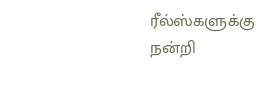ரீல்ஸ்களுக்கு நன்றி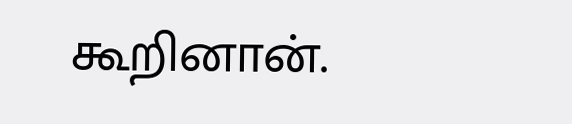கூறினான்.